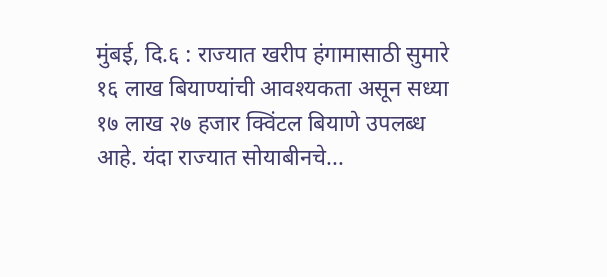मुंबई, दि.६ : राज्यात खरीप हंगामासाठी सुमारे १६ लाख बियाण्यांची आवश्यकता असून सध्या १७ लाख २७ हजार क्विंटल बियाणे उपलब्ध आहे. यंदा राज्यात सोयाबीनचे...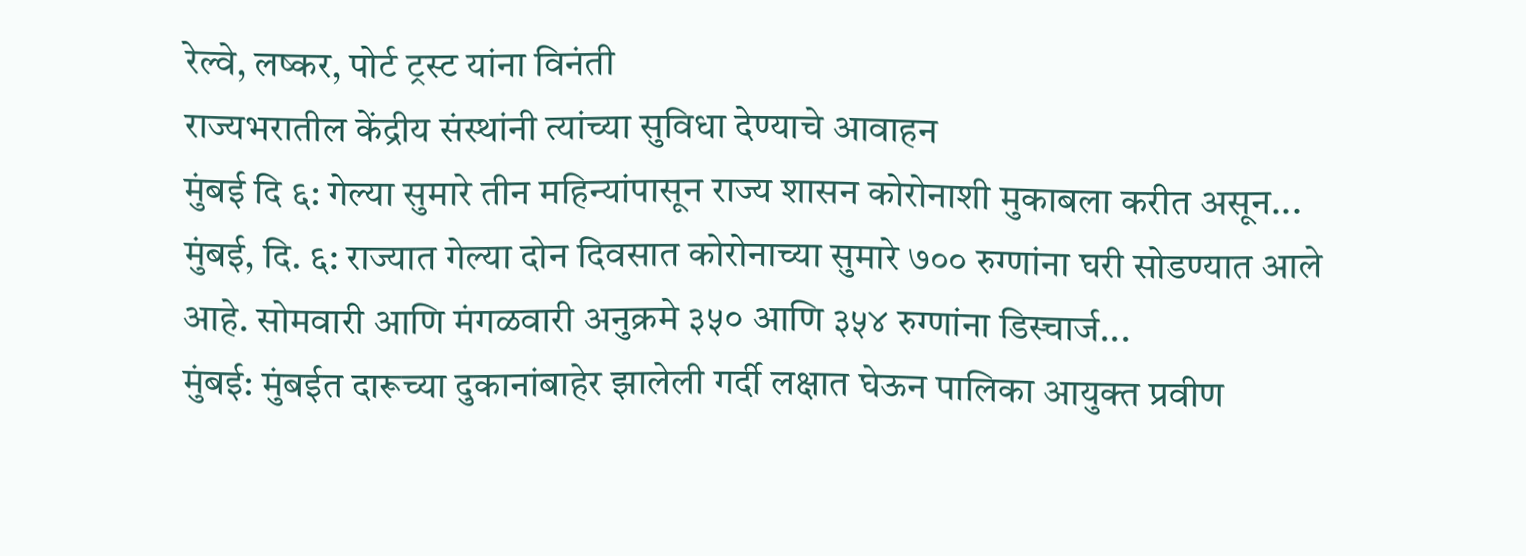रेल्वे, लष्कर, पोर्ट ट्रस्ट यांना विनंती
राज्यभरातील केंद्रीय संस्थांनी त्यांच्या सुविधा देण्याचे आवाहन
मुंबई दि ६: गेल्या सुमारे तीन महिन्यांपासून राज्य शासन कोरोनाशी मुकाबला करीत असून...
मुंबई, दि. ६: राज्यात गेल्या दोन दिवसात कोरोनाच्या सुमारे ७०० रुग्णांना घरी सोडण्यात आले आहे. सोमवारी आणि मंगळवारी अनुक्रमे ३५० आणि ३५४ रुग्णांना डिस्चार्ज...
मुंबई: मुंबईत दारूच्या दुकानांबाहेर झालेली गर्दी लक्षात घेऊन पालिका आयुक्त प्रवीण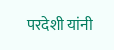परदेशी यांनी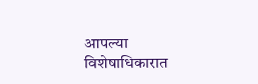आपल्या विशेषाधिकारात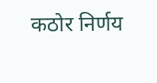कठोर निर्णय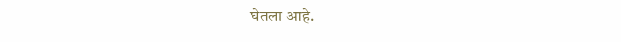घेतला आहे.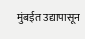मुंबईत उद्यापासून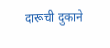दारूची दुकाने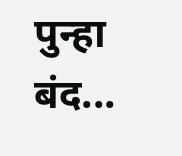पुन्हा बंद...